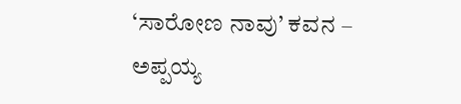‘ಸಾರೋಣ ನಾವು’ ಕವನ – ಅಪ್ಪಯ್ಯ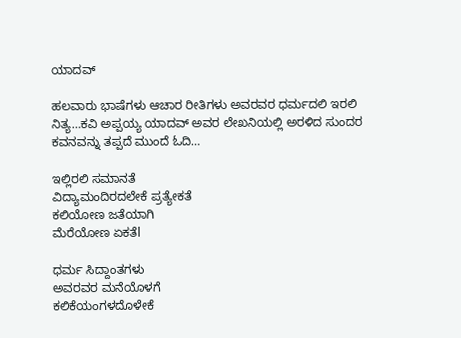ಯಾದವ್

ಹಲವಾರು ಭಾಷೆಗಳು ಆಚಾರ ರೀತಿಗಳು ಅವರವರ ಧರ್ಮದಲಿ ಇರಲಿ ನಿತ್ಯ…ಕವಿ ಅಪ್ಪಯ್ಯ ಯಾದವ್ ಅವರ ಲೇಖನಿಯಲ್ಲಿ ಅರಳಿದ ಸುಂದರ ಕವನವನ್ನು ತಪ್ಪದೆ ಮುಂದೆ ಓದಿ…

ಇಲ್ಲಿರಲಿ ಸಮಾನತೆ
ವಿದ್ಯಾಮಂದಿರದಲೇಕೆ ಪ್ರತ್ಯೇಕತೆ
ಕಲಿಯೋಣ ಜತೆಯಾಗಿ
ಮೆರೆಯೋಣ ಏಕತೆl

ಧರ್ಮ ಸಿದ್ದಾಂತಗಳು
ಅವರವರ ಮನೆಯೊಳಗೆ
ಕಲಿಕೆಯಂಗಳದೊಳೇಕೆ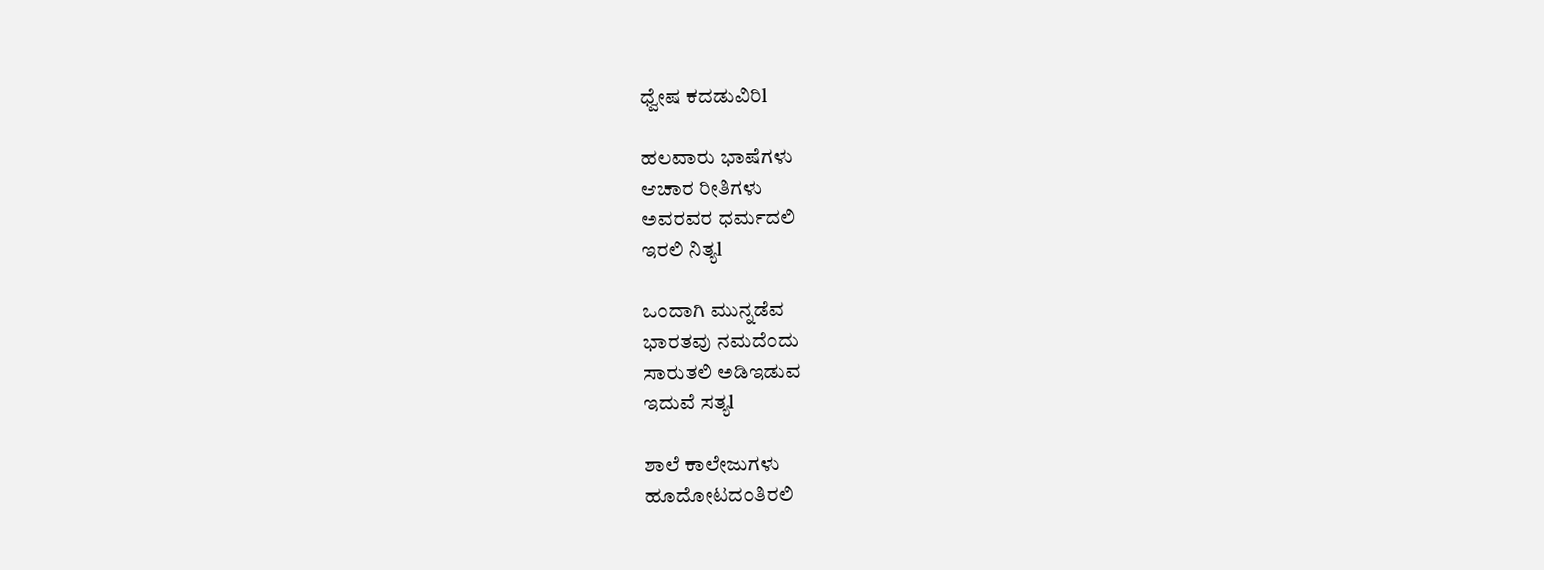ಧ್ವೇಷ ಕದಡುವಿರಿl

ಹಲವಾರು ಭಾಷೆಗಳು
ಆಚಾರ ರೀತಿಗಳು
ಅವರವರ ಧರ್ಮದಲಿ
ಇರಲಿ ನಿತ್ಯl

ಒಂದಾಗಿ ಮುನ್ನಡೆವ
ಭಾರತವು ನಮದೆಂದು
ಸಾರುತಲಿ ಅಡಿಇಡುವ
ಇದುವೆ ಸತ್ಯl

ಶಾಲೆ ಕಾಲೇಜುಗಳು
ಹೂದೋಟದಂತಿರಲಿ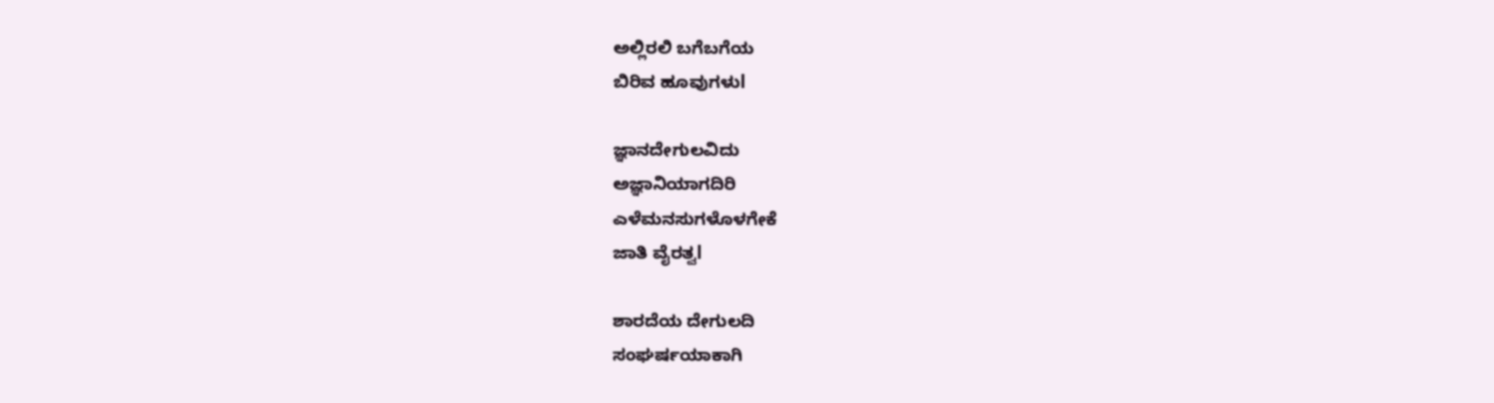ಅಲ್ಲಿರಲಿ ಬಗೆಬಗೆಯ
ಬಿರಿವ ಹೂವುಗಳುl

ಜ್ಞಾನದೇಗುಲವಿದು
ಅಜ್ಞಾನಿಯಾಗದಿರಿ
ಎಳೆಮನಸುಗಳೊಳಗೇಕೆ
ಜಾತಿ ವೈರತ್ವl

ಶಾರದೆಯ ದೇಗುಲದಿ
ಸಂಘರ್ಷಯಾಕಾಗಿ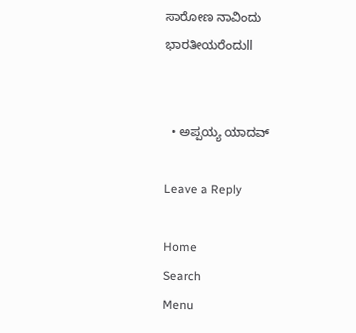ಸಾರೋಣ ನಾವಿಂದು
ಭಾರತೀಯರೆಂದುll


  • ಅಪ್ಪಯ್ಯ ಯಾದವ್

Leave a Reply

Home
Search
Menu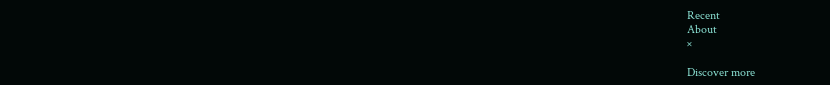Recent
About
×

Discover more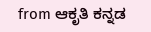from ಆಕೃತಿ ಕನ್ನಡ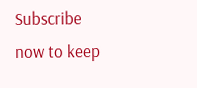Subscribe now to keep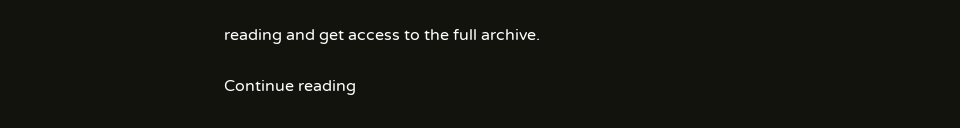reading and get access to the full archive.

Continue reading